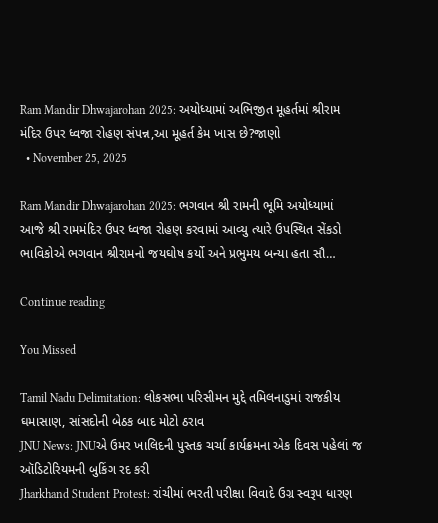Ram Mandir Dhwajarohan 2025: અયોધ્યામાં અભિજીત મૂહર્તમાં શ્રીરામ મંદિર ઉપર ધ્વજા રોહણ સંપન્ન,આ મૂહર્ત કેમ ખાસ છે?જાણો
  • November 25, 2025

Ram Mandir Dhwajarohan 2025: ભગવાન શ્રી રામની ભૂમિ અયોધ્યામાં આજે શ્રી રામમંદિર ઉપર ધ્વજા રોહણ કરવામાં આવ્યુ ત્યારે ઉપસ્થિત સેંકડો ભાવિકોએ ભગવાન શ્રીરામનો જયઘોષ કર્યો અને પ્રભુમય બન્યા હતા સૌ…

Continue reading

You Missed

Tamil Nadu Delimitation: લોકસભા પરિસીમન મુદ્દે તમિલનાડુમાં રાજકીય ઘમાસાણ, સાંસદોની બેઠક બાદ મોટો ઠરાવ
JNU News: JNUએ ઉમર ખાલિદની પુસ્તક ચર્ચા કાર્યક્રમના એક દિવસ પહેલાં જ ઑડિટોરિયમની બુકિંગ રદ કરી
Jharkhand Student Protest: રાંચીમાં ભરતી પરીક્ષા વિવાદે ઉગ્ર સ્વરૂપ ધારણ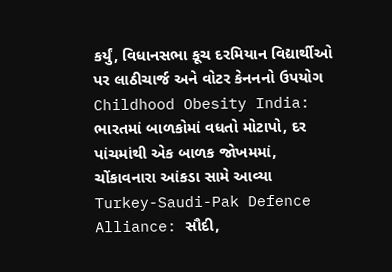કર્યું, વિધાનસભા કૂચ દરમિયાન વિદ્યાર્થીઓ પર લાઠીચાર્જ અને વોટર કેનનનો ઉપયોગ
Childhood Obesity India: ભારતમાં બાળકોમાં વધતો મોટાપો, દર પાંચમાંથી એક બાળક જોખમમાં, ચોંકાવનારા આંકડા સામે આવ્યા
Turkey-Saudi-Pak Defence Alliance: સૌદી,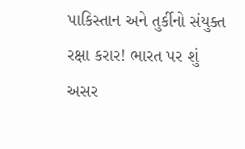પાકિસ્તાન અને તુર્કીનો સંયુક્ત રક્ષા કરાર! ભારત પર શું અસર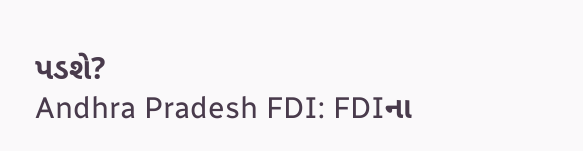પડશે?
Andhra Pradesh FDI: FDIના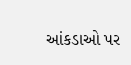આંકડાઓ પર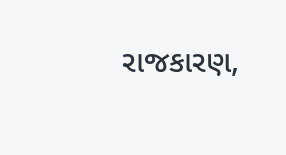રાજકારણ,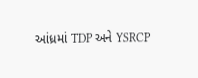આંધ્રમાં TDP અને YSRCP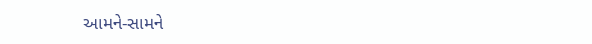આમને-સામને